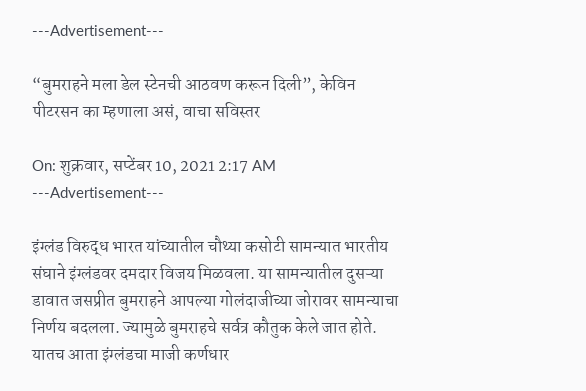---Advertisement---

“बुमराहने मला डेल स्टेनची आठवण करून दिली”, केविन पीटरसन का म्हणाला असं, वाचा सविस्तर

On: शुक्रवार, सप्टेंबर 10, 2021 2:17 AM
---Advertisement---

इंग्लंड विरुद्ध भारत यांच्यातील चौथ्या कसोटी सामन्यात भारतीय संघाने इंग्लंडवर दमदार विजय मिळवला. या सामन्यातील दुसऱ्या डावात जसप्रीत बुमराहने आपल्या गोलंदाजीच्या जोरावर सामन्याचा निर्णय बदलला. ज्यामुळे बुमराहचे सर्वत्र कौतुक केले जात होते. यातच आता इंग्लंडचा माजी कर्णधार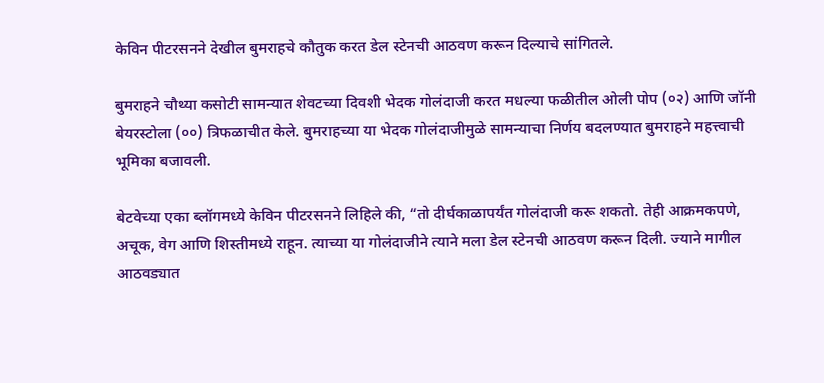केविन पीटरसनने देखील बुमराहचे कौतुक करत डेल स्टेनची आठवण करून दिल्याचे सांगितले.

बुमराहने चौथ्या कसोटी सामन्यात शेवटच्या दिवशी भेदक गोलंदाजी करत मधल्या फळीतील ओली पोप (०२) आणि जॉनी बेयरस्टोला (००) त्रिफळाचीत केले. बुमराहच्या या भेदक गोलंदाजीमुळे सामन्याचा निर्णय बदलण्यात बुमराहने महत्त्वाची भूमिका बजावली.

बेटवेच्या एका ब्लॉगमध्ये केविन पीटरसनने लिहिले की, “तो दीर्घकाळापर्यंत गोलंदाजी करू शकतो. तेही आक्रमकपणे, अचूक, वेग आणि शिस्तीमध्ये राहून. त्याच्या या गोलंदाजीने त्याने मला डेल स्टेनची आठवण करून दिली. ज्याने मागील आठवड्यात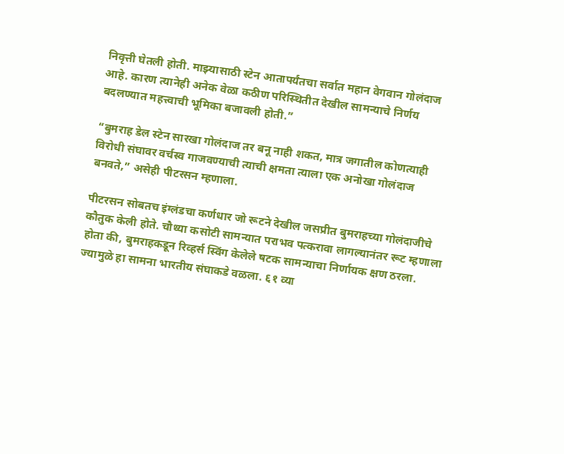निवृत्ती घेतली होती. माझ्यासाठी स्टेन आतापर्यंतचा सर्वात महान वेगवान गोलंदाज आहे. कारण त्यानेही अनेक वेळा कठीण परिस्थितीत देखील सामन्याचे निर्णय बदलण्यात महत्त्वाची भूमिका बजावली होती.”

“बुमराह डेल स्टेन सारखा गोलंदाज तर बनू नाही शकत, मात्र जगातील कोणत्याही विरोधी संघावर वर्चस्व गाजवण्याची त्याची क्षमता त्याला एक अनोखा गोलंदाज बनवते,” असेही पीटरसन म्हणाला.

पीटरसन सोबतच इंग्लंडचा कर्णधार जो रूटने देखील जसप्रीत बुमराहच्या गोलंदाजीचे कौतुक केली होते. चौथ्या कसोटी सामन्यात पराभव पत्करावा लागल्यानंतर रूट म्हणाला होता की, बुमराहकडून रिव्हर्स स्विंग केलेले षटक सामन्याचा निर्णायक क्षण ठरला. ज्यामुळे हा सामना भारतीय संघाकडे वळला. ६१ व्या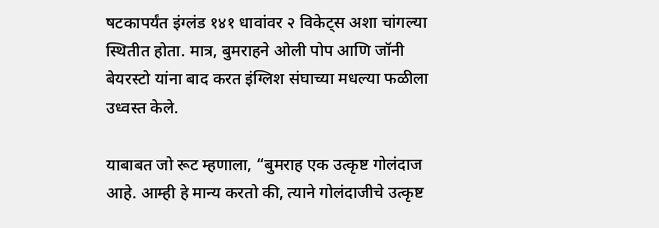षटकापर्यंत इंग्लंड १४१ धावांवर २ विकेट्स अशा चांगल्या स्थितीत होता. मात्र, बुमराहने ओली पोप आणि जॉनी बेयरस्टो यांना बाद करत इंग्लिश संघाच्या मधल्या फळीला उध्वस्त केले.

याबाबत जो रूट म्हणाला, “बुमराह एक उत्कृष्ट गोलंदाज आहे. आम्ही हे मान्य करतो की, त्याने गोलंदाजीचे उत्कृष्ट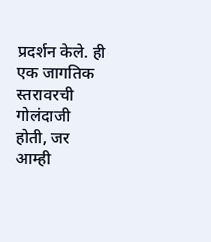प्रदर्शन केले. ही एक जागतिक स्तरावरची गोलंदाजी होती, जर आम्ही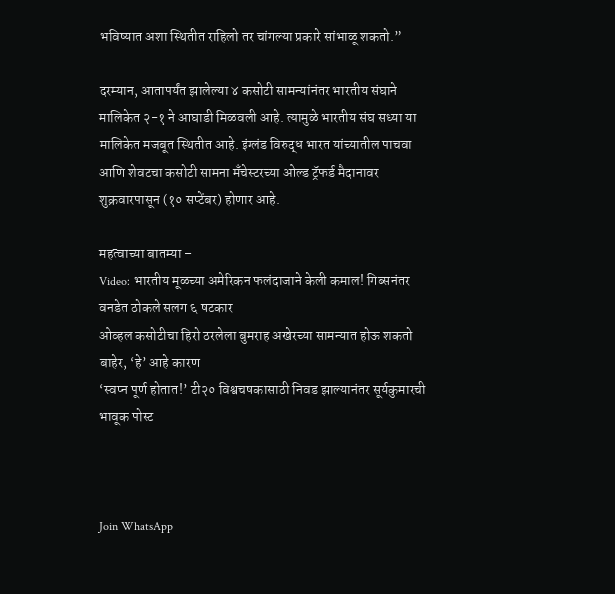भविष्यात अशा स्थितीत राहिलो तर चांगल्या प्रकारे सांभाळू शकतो.”

दरम्यान, आतापर्यंत झालेल्या ४ कसोटी सामन्यांनंतर भारतीय संघाने मालिकेत २-१ ने आघाडी मिळवली आहे. त्यामुळे भारतीय संघ सध्या या मालिकेत मजबूत स्थितीत आहे. इंग्लंड विरुद्ध भारत यांच्यातील पाचवा आणि शेवटचा कसोटी सामना मँचेस्टरच्या ओल्ड ट्रॅफर्ड मैदानावर शुक्रवारपासून (१० सप्टेंबर) होणार आहे.

महत्वाच्या बातम्या –
Video: भारतीय मूळच्या अमेरिकन फलंदाजाने केली कमाल! गिब्सनंतर वनडेत ठोकले सलग ६ षटकार
ओव्हल कसोटीचा हिरो ठरलेला बुमराह अखेरच्या सामन्यात होऊ शकतो बाहेर, ‘हे’ आहे कारण
‘स्वप्न पूर्ण होतात!’ टी२० विश्वचषकासाठी निवड झाल्यानंतर सूर्यकुमारची भावूक पोस्ट



Join WhatsApp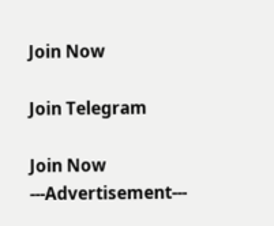Join Now

Join Telegram

Join Now
---Advertisement---